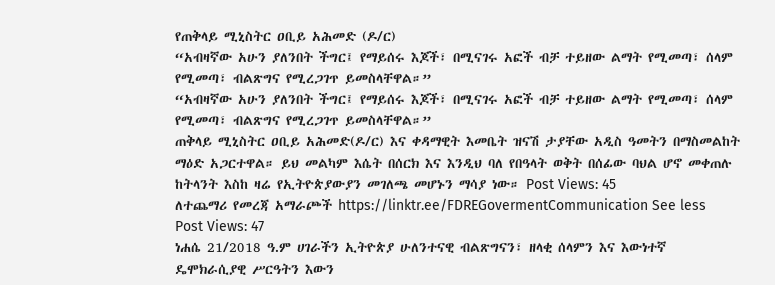የጠቅላይ ሚኒስትር ዐቢይ አሕመድ (ዶ/ር)
“አብዛኛው አሁን ያለንበት ችግር፤ የማይሰሩ እጆች፣ በሚናገሩ አፎች ብቻ ተይዘው ልማት የሚመጣ፣ ሰላም የሚመጣ፣ ብልጽግና የሚረጋገጥ ይመስላቸዋል።”
“አብዛኛው አሁን ያለንበት ችግር፤ የማይሰሩ እጆች፣ በሚናገሩ አፎች ብቻ ተይዘው ልማት የሚመጣ፣ ሰላም የሚመጣ፣ ብልጽግና የሚረጋገጥ ይመስላቸዋል።”
ጠቅላይ ሚኒስትር ዐቢይ አሕመድ(ዶ/ር) እና ቀዳማዊት እመቤት ዝናሽ ታያቸው አዲስ ዓመትን በማስመልከት ማዕድ አጋርተዋል። ይህ መልካም እሴት በሰርክ እና እንዲህ ባለ የበዓላት ወቅት በሰፊው ባህል ሆኖ መቀጠሉ ከትላንት እስከ ዛሬ የኢትዮጵያውያን መገለጫ መሆኑን ማሳያ ነው። Post Views: 45
ለተጨማሪ የመረጃ አማራጮች https://linktr.ee/FDREGovermentCommunication See less Post Views: 47
ነሐሴ 21/2018 ዓ.ም ሀገራችን ኢትዮጵያ ሁለንተናዊ ብልጽግናን፣ ዘላቂ ሰላምን እና እውነተኛ ዴሞክራሲያዊ ሥርዓትን እውን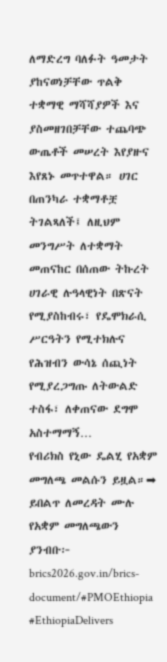ለማድረግ ባለፉት ዓመታት ያከናወነቻቸው ጥልቅ ተቋማዊ ማሻሻያዎች እና ያስመዘገበቻቸው ተጨባጭ ውጤቶች መሠረት እየያዙና እየጸኑ መጥተዋል። ሀገር በጠንካራ ተቋማቶቿ ትገልጻለች፤ ለዚህም መንግሥት ለተቋማት መጠናከር በሰጠው ትኩረት ሀገራዊ ሉዓላዊነት በጽናት የሚያስከብሩ፣ የዴሞክራሲ ሥርዓትን የሚተክሉና የሕዝብን ውሳኔ ሰጪነት የሚያረጋግጡ ለትውልድ ተስፋ፣ ለቀጠናው ደግሞ አስተማማኝ…
የብሪክስ የኒው ዴልሂ የአቋም መግለጫ መልሱን ይዟል።➡ ይበልጥ ለመረዳት ሙሉ የአቋም መግለጫውን ያንብቡ፦ brics2026.gov.in/brics-document/#PMOEthiopia #EthiopiaDelivers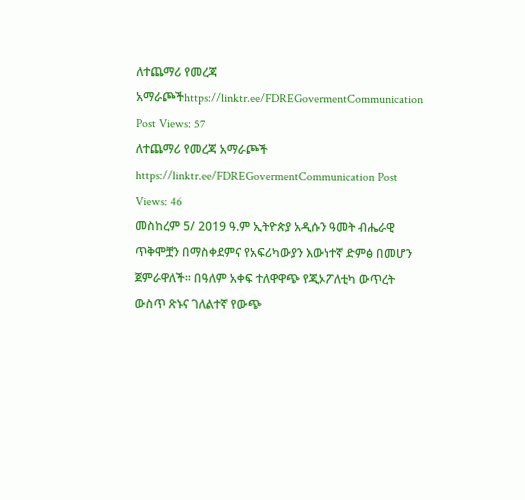ለተጨማሪ የመረጃ አማራጮችhttps://linktr.ee/FDREGovermentCommunication Post Views: 57
ለተጨማሪ የመረጃ አማራጮች https://linktr.ee/FDREGovermentCommunication Post Views: 46
መስከረም 5/ 2019 ዓ.ም ኢትዮጵያ አዲሱን ዓመት ብሔራዊ ጥቅሞቿን በማስቀደምና የአፍሪካውያን እውነተኛ ድምፅ በመሆን ጀምራዋለች። በዓለም አቀፍ ተለዋዋጭ የጂኦፖለቲካ ውጥረት ውስጥ ጽኑና ገለልተኛ የውጭ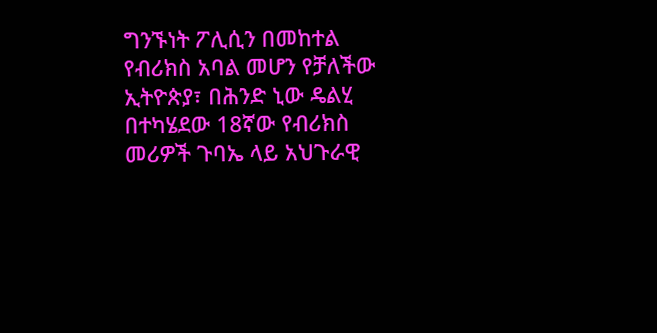ግንኙነት ፖሊሲን በመከተል የብሪክስ አባል መሆን የቻለችው ኢትዮጵያ፣ በሕንድ ኒው ዴልሂ በተካሄደው 18ኛው የብሪክስ መሪዎች ጉባኤ ላይ አህጉራዊ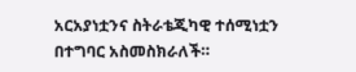አርአያነቷንና ስትራቴጂካዊ ተሰሚነቷን በተግባር አስመስክራለች።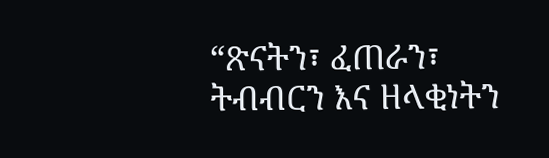“ጽናትን፣ ፈጠራን፣ ትብብርን እና ዘላቂነትን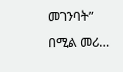መገንባት” በሚል መሪ…